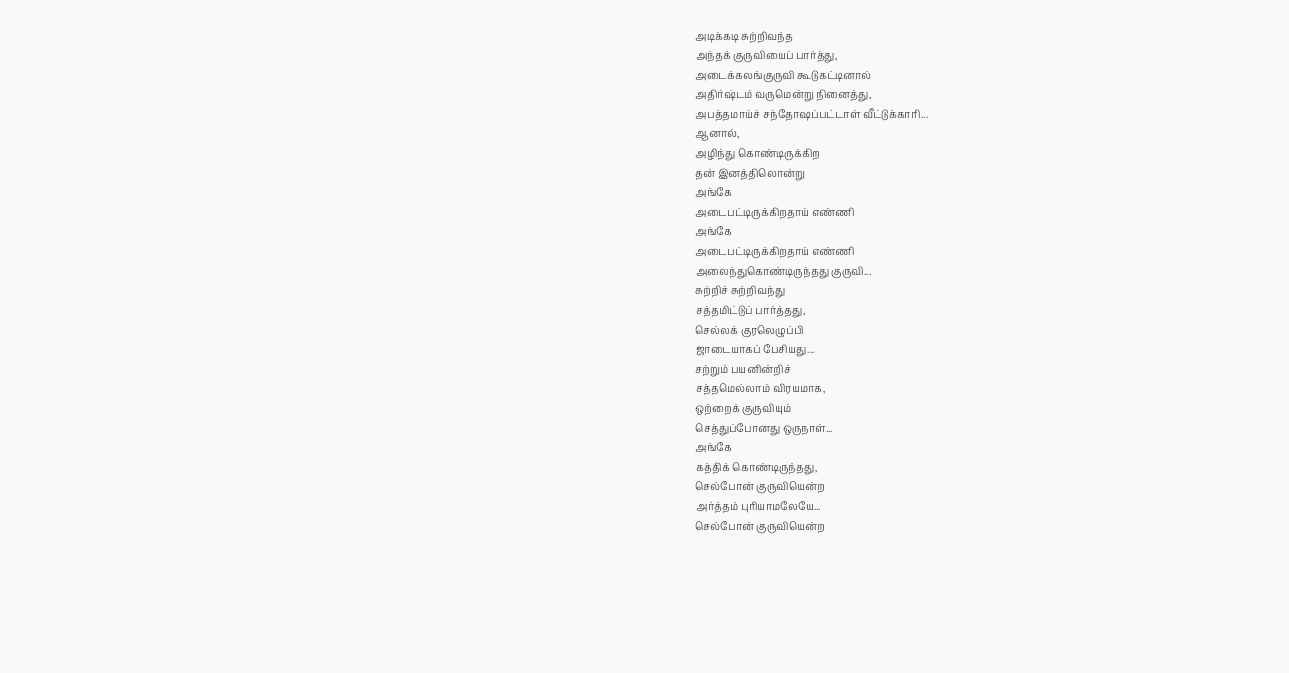அடிக்கடி சுற்றிவந்த
அந்தக் குருவியைப் பார்த்து,
அடைக்கலங்குருவி கூடுகட்டினால்
அதிர்ஷ்டம் வருமென்று நினைத்து,
அபத்தமாய்ச் சந்தோஷப்பட்டாள் வீட்டுக்காரி...
ஆனால்,
அழிந்து கொண்டிருக்கிற
தன் இனத்திலொன்று
அங்கே
அடைபட்டிருக்கிறதாய் எண்ணி
அங்கே
அடைபட்டிருக்கிறதாய் எண்ணி
அலைந்துகொண்டிருந்தது குருவி...
சுற்றிச் சுற்றிவந்து
சத்தமிட்டுப் பார்த்தது,
செல்லக் குரலெழுப்பி
ஜாடையாகப் பேசியது...
சற்றும் பயனின்றிச்
சத்தமெல்லாம் விரயமாக,
ஒற்றைக் குருவியும்
செத்துப்போனது ஒருநாள்...
அங்கே
கத்திக் கொண்டிருந்தது,
செல்போன் குருவியென்ற
அர்த்தம் புரியாமலேயே...
செல்போன் குருவியென்ற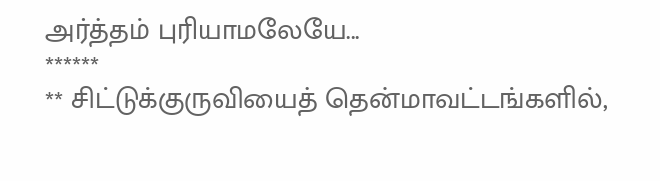அர்த்தம் புரியாமலேயே...
******
** சிட்டுக்குருவியைத் தென்மாவட்டங்களில்,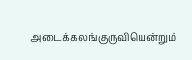அடைக்கலங்குருவியென்றும்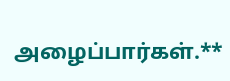அழைப்பார்கள்.**